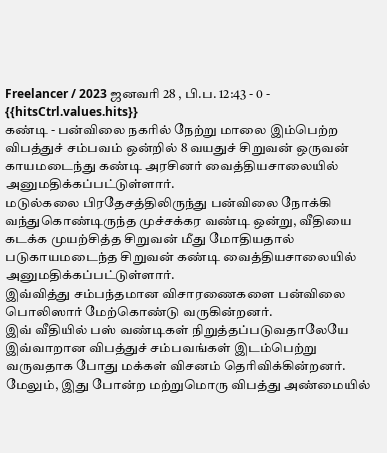Freelancer / 2023 ஜனவரி 28 , பி.ப. 12:43 - 0 - {{hitsCtrl.values.hits}}
கண்டி - பன்விலை நகரில் நேற்று மாலை இம்பெற்ற விபத்துச் சம்பவம் ஒன்றில் 8 வயதுச் சிறுவன் ஒருவன் காயமடைந்து கண்டி அரசினர் வைத்தியசாலையில் அனுமதிக்கப்பட்டுள்ளார்.
மடுல்கலை பிரதேசத்திலிருந்து பன்விலை நோக்கி வந்துகொண்டிருந்த முச்சக்கர வண்டி ஒன்று, வீதியை கடக்க முயற்சித்த சிறுவன் மீது மோதியதால் படுகாயமடைந்த சிறுவன் கண்டி வைத்தியசாலையில் அனுமதிக்கப்பட்டுள்ளார்.
இவ்வித்து சம்பந்தமான விசாரணைகளை பன்விலை பொலிஸார் மேற்கொண்டு வருகின்றனர்.
இவ் வீதியில் பஸ் வண்டிகள் நிறுத்தப்படுவதாலேயே இவ்வாறான விபத்துச் சம்பவங்கள் இடம்பெற்று வருவதாக போது மக்கள் விசனம் தெரிவிக்கின்றனர்.
மேலும், இது போன்ற மற்றுமொரு விபத்து அண்மையில்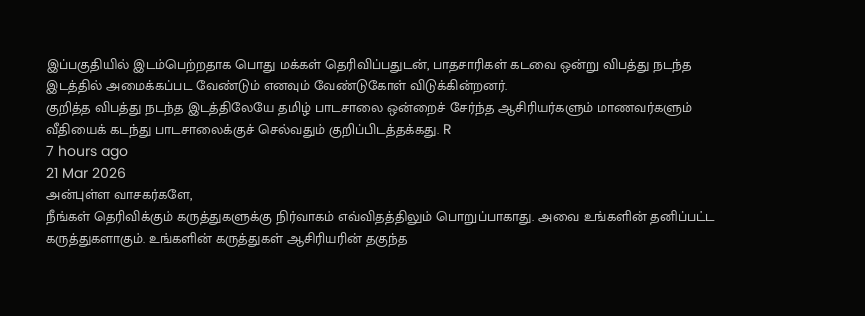இப்பகுதியில் இடம்பெற்றதாக பொது மக்கள் தெரிவிப்பதுடன், பாதசாரிகள் கடவை ஒன்று விபத்து நடந்த இடத்தில் அமைக்கப்பட வேண்டும் எனவும் வேண்டுகோள் விடுக்கின்றனர்.
குறித்த விபத்து நடந்த இடத்திலேயே தமிழ் பாடசாலை ஒன்றைச் சேர்ந்த ஆசிரியர்களும் மாணவர்களும் வீதியைக் கடந்து பாடசாலைக்குச் செல்வதும் குறிப்பிடத்தக்கது. R
7 hours ago
21 Mar 2026
அன்புள்ள வாசகர்களே,
நீங்கள் தெரிவிக்கும் கருத்துகளுக்கு நிர்வாகம் எவ்விதத்திலும் பொறுப்பாகாது. அவை உங்களின் தனிப்பட்ட கருத்துகளாகும். உங்களின் கருத்துகள் ஆசிரியரின் தகுந்த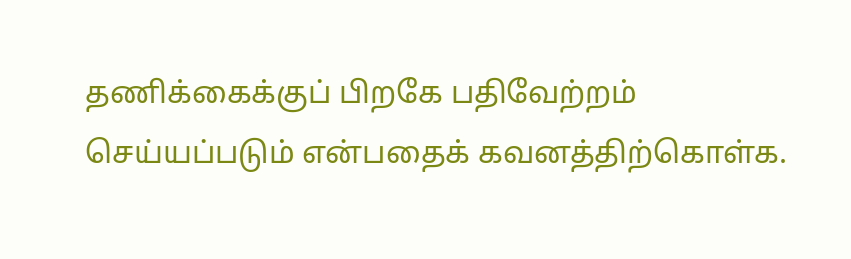தணிக்கைக்குப் பிறகே பதிவேற்றம் செய்யப்படும் என்பதைக் கவனத்திற்கொள்க.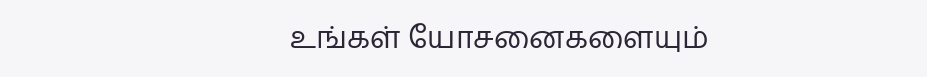உங்கள் யோசனைகளையும்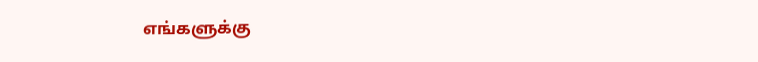எங்களுக்கு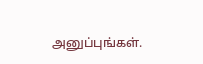அனுப்புங்கள்.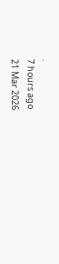.
7 hours ago
21 Mar 2026